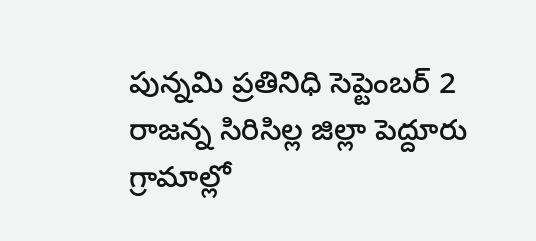పున్నమి ప్రతినిధి సెప్టెంబర్ 2 రాజన్న సిరిసిల్ల జిల్లా పెద్దూరు గ్రామాల్లో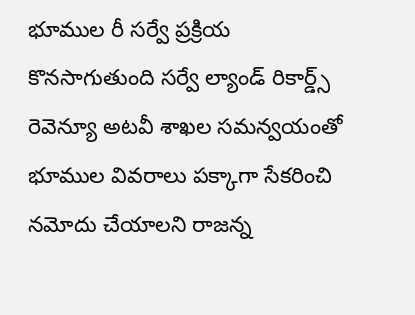భూముల రీ సర్వే ప్రక్రియ కొనసాగుతుంది సర్వే ల్యాండ్ రికార్డ్స్ రెవెన్యూ అటవీ శాఖల సమన్వయంతో భూముల వివరాలు పక్కాగా సేకరించి నమోదు చేయాలని రాజన్న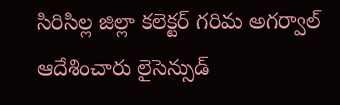సిరిసిల్ల జిల్లా కలెక్టర్ గరిమ అగర్వాల్ ఆదేశించారు లైసెన్సుడ్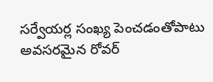సర్వేయర్ల సంఖ్య పెంచడంతోపాటు అవసరమైన రోవర్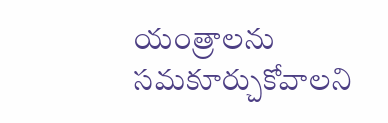యంత్రాలను సమకూర్చుకోవాలని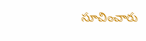సూచించారు